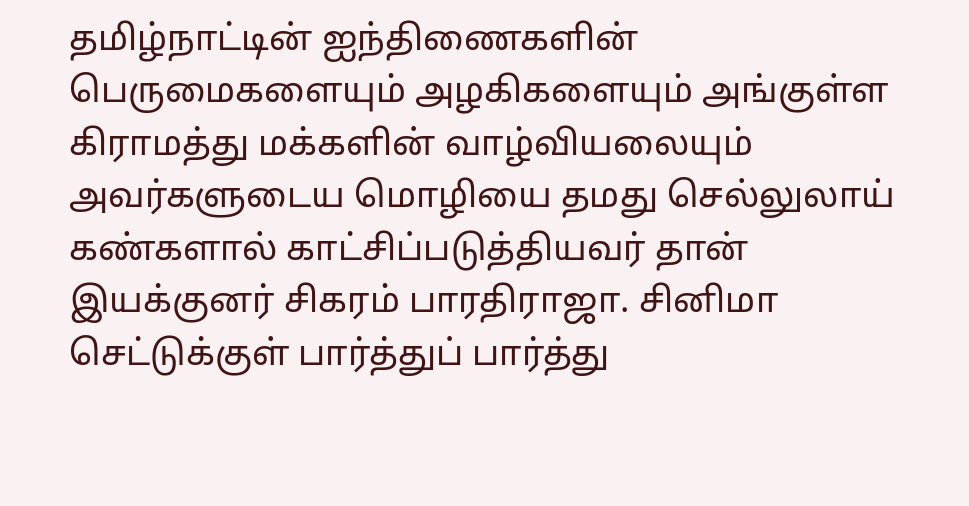தமிழ்நாட்டின் ஐந்திணைகளின் பெருமைகளையும் அழகிகளையும் அங்குள்ள கிராமத்து மக்களின் வாழ்வியலையும் அவர்களுடைய மொழியை தமது செல்லுலாய் கண்களால் காட்சிப்படுத்தியவர் தான் இயக்குனர் சிகரம் பாரதிராஜா. சினிமா செட்டுக்குள் பார்த்துப் பார்த்து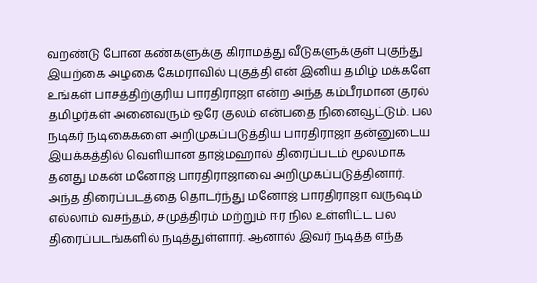வறண்டு போன கண்களுக்கு கிராமத்து வீடுகளுக்குள் புகுந்து இயற்கை அழகை கேமராவில் புகுத்தி என் இனிய தமிழ் மக்களே உங்கள் பாசத்திற்குரிய பாரதிராஜா என்ற அந்த கம்பீரமான குரல் தமிழர்கள் அனைவரும் ஒரே குலம் என்பதை நினைவூட்டும். பல நடிகர் நடிகைகளை அறிமுகப்படுத்திய பாரதிராஜா தன்னுடைய இயக்கத்தில் வெளியான தாஜ்மஹால் திரைப்படம் மூலமாக தனது மகன் மனோஜ் பாரதிராஜாவை அறிமுகப்படுத்தினார்.
அந்த திரைப்படத்தை தொடர்ந்து மனோஜ் பாரதிராஜா வருஷம் எல்லாம் வசந்தம், சமுத்திரம் மற்றும் ஈர நில உள்ளிட்ட பல திரைப்படங்களில் நடித்துள்ளார். ஆனால் இவர் நடித்த எந்த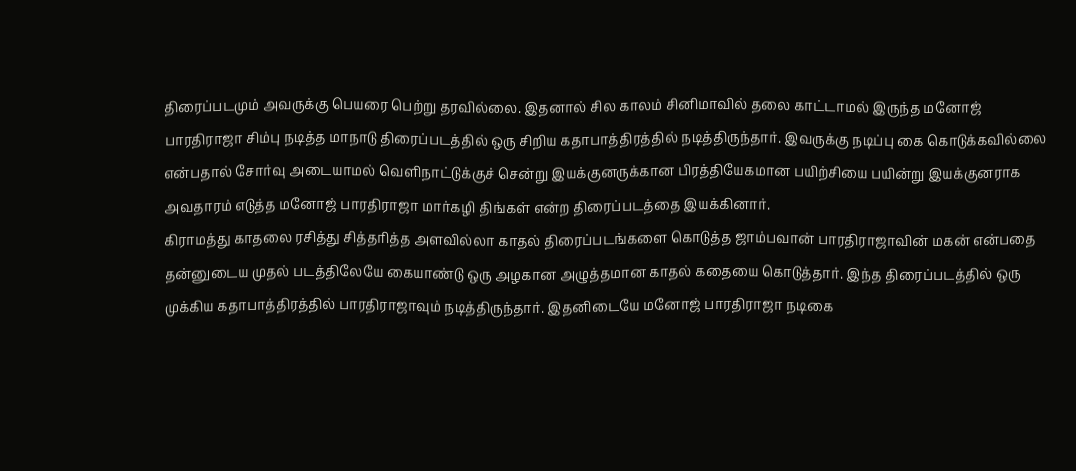திரைப்படமும் அவருக்கு பெயரை பெற்று தரவில்லை. இதனால் சில காலம் சினிமாவில் தலை காட்டாமல் இருந்த மனோஜ் பாரதிராஜா சிம்பு நடித்த மாநாடு திரைப்படத்தில் ஒரு சிறிய கதாபாத்திரத்தில் நடித்திருந்தார். இவருக்கு நடிப்பு கை கொடுக்கவில்லை என்பதால் சோர்வு அடையாமல் வெளிநாட்டுக்குச் சென்று இயக்குனருக்கான பிரத்தியேகமான பயிற்சியை பயின்று இயக்குனராக அவதாரம் எடுத்த மனோஜ் பாரதிராஜா மார்கழி திங்கள் என்ற திரைப்படத்தை இயக்கினார்.
கிராமத்து காதலை ரசித்து சித்தரித்த அளவில்லா காதல் திரைப்படங்களை கொடுத்த ஜாம்பவான் பாரதிராஜாவின் மகன் என்பதை தன்னுடைய முதல் படத்திலேயே கையாண்டு ஒரு அழகான அழுத்தமான காதல் கதையை கொடுத்தார். இந்த திரைப்படத்தில் ஒரு முக்கிய கதாபாத்திரத்தில் பாரதிராஜாவும் நடித்திருந்தார். இதனிடையே மனோஜ் பாரதிராஜா நடிகை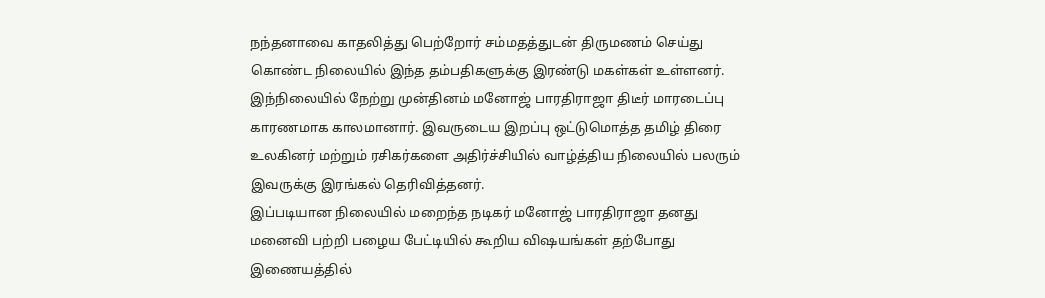நந்தனாவை காதலித்து பெற்றோர் சம்மதத்துடன் திருமணம் செய்து கொண்ட நிலையில் இந்த தம்பதிகளுக்கு இரண்டு மகள்கள் உள்ளனர். இந்நிலையில் நேற்று முன்தினம் மனோஜ் பாரதிராஜா திடீர் மாரடைப்பு காரணமாக காலமானார். இவருடைய இறப்பு ஒட்டுமொத்த தமிழ் திரை உலகினர் மற்றும் ரசிகர்களை அதிர்ச்சியில் வாழ்த்திய நிலையில் பலரும் இவருக்கு இரங்கல் தெரிவித்தனர்.
இப்படியான நிலையில் மறைந்த நடிகர் மனோஜ் பாரதிராஜா தனது மனைவி பற்றி பழைய பேட்டியில் கூறிய விஷயங்கள் தற்போது இணையத்தில்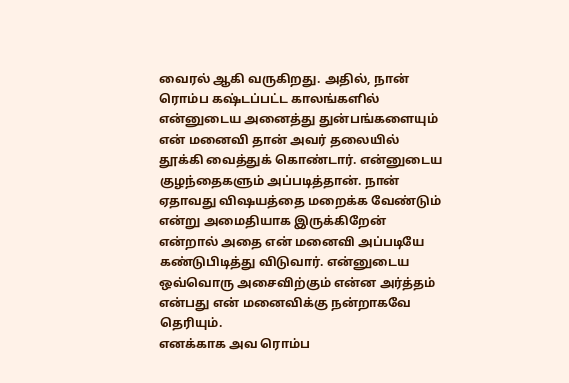வைரல் ஆகி வருகிறது. அதில், நான் ரொம்ப கஷ்டப்பட்ட காலங்களில் என்னுடைய அனைத்து துன்பங்களையும் என் மனைவி தான் அவர் தலையில் தூக்கி வைத்துக் கொண்டார். என்னுடைய குழந்தைகளும் அப்படித்தான். நான் ஏதாவது விஷயத்தை மறைக்க வேண்டும் என்று அமைதியாக இருக்கிறேன் என்றால் அதை என் மனைவி அப்படியே கண்டுபிடித்து விடுவார். என்னுடைய ஒவ்வொரு அசைவிற்கும் என்ன அர்த்தம் என்பது என் மனைவிக்கு நன்றாகவே தெரியும்.
எனக்காக அவ ரொம்ப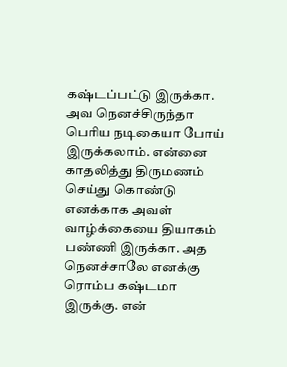கஷ்டப்பட்டு இருக்கா. அவ நெனச்சிருந்தா பெரிய நடிகையா போய் இருக்கலாம். என்னை காதலித்து திருமணம் செய்து கொண்டு எனக்காக அவள் வாழ்க்கையை தியாகம் பண்ணி இருக்கா. அத நெனச்சாலே எனக்கு ரொம்ப கஷ்டமா இருக்கு. என்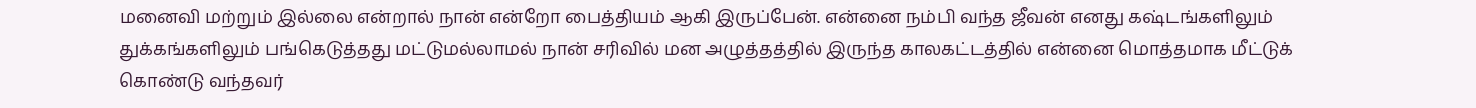மனைவி மற்றும் இல்லை என்றால் நான் என்றோ பைத்தியம் ஆகி இருப்பேன். என்னை நம்பி வந்த ஜீவன் எனது கஷ்டங்களிலும் துக்கங்களிலும் பங்கெடுத்தது மட்டுமல்லாமல் நான் சரிவில் மன அழுத்தத்தில் இருந்த காலகட்டத்தில் என்னை மொத்தமாக மீட்டுக் கொண்டு வந்தவர்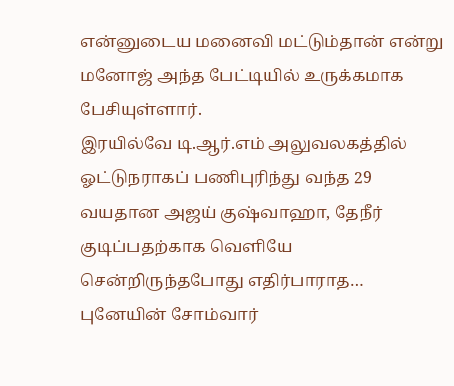என்னுடைய மனைவி மட்டும்தான் என்று மனோஜ் அந்த பேட்டியில் உருக்கமாக பேசியுள்ளார்.
இரயில்வே டி.ஆர்.எம் அலுவலகத்தில் ஓட்டுநராகப் பணிபுரிந்து வந்த 29 வயதான அஜய் குஷ்வாஹா, தேநீர் குடிப்பதற்காக வெளியே சென்றிருந்தபோது எதிர்பாராத…
புனேயின் சோம்வார்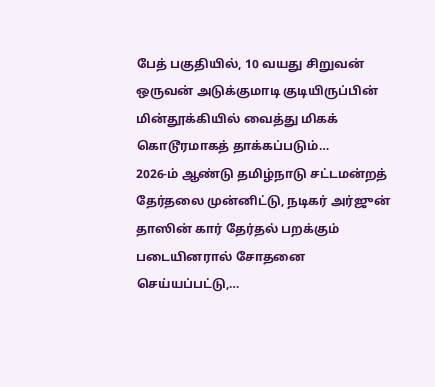பேத் பகுதியில், 10 வயது சிறுவன் ஒருவன் அடுக்குமாடி குடியிருப்பின் மின்தூக்கியில் வைத்து மிகக் கொடூரமாகத் தாக்கப்படும்…
2026-ம் ஆண்டு தமிழ்நாடு சட்டமன்றத் தேர்தலை முன்னிட்டு, நடிகர் அர்ஜுன் தாஸின் கார் தேர்தல் பறக்கும் படையினரால் சோதனை செய்யப்பட்டு,…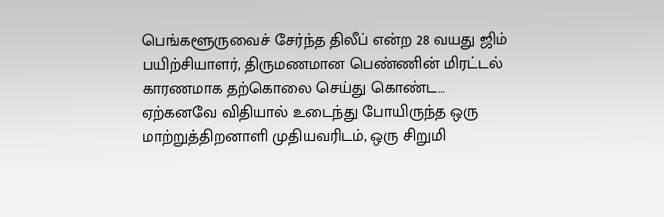பெங்களூருவைச் சேர்ந்த திலீப் என்ற 28 வயது ஜிம் பயிற்சியாளர், திருமணமான பெண்ணின் மிரட்டல் காரணமாக தற்கொலை செய்து கொண்ட…
ஏற்கனவே விதியால் உடைந்து போயிருந்த ஒரு மாற்றுத்திறனாளி முதியவரிடம், ஒரு சிறுமி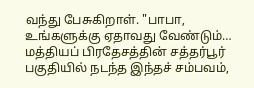வந்து பேசுகிறாள். "பாபா, உங்களுக்கு ஏதாவது வேண்டும்…
மத்தியப் பிரதேசத்தின் சத்தர்பூர் பகுதியில் நடந்த இந்தச் சம்பவம்,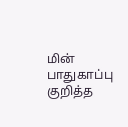மின் பாதுகாப்பு குறித்த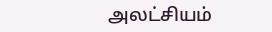அலட்சியம்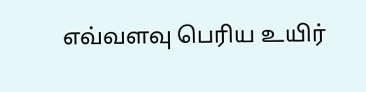எவ்வளவு பெரிய உயிர்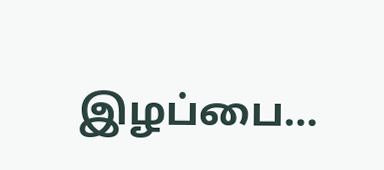இழப்பை…